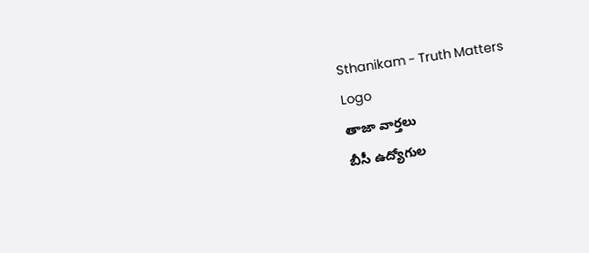Sthanikam - Truth Matters
Logo
తాజా వార్తలు
బీసీ ఉద్యోగుల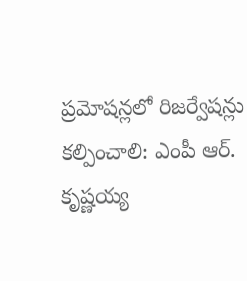ప్రమోషన్లలో రిజర్వేషన్లు కల్పించాలి: ఎంపీ ఆర్. కృష్ణయ్య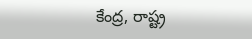కేంద్ర, రాష్ట్ర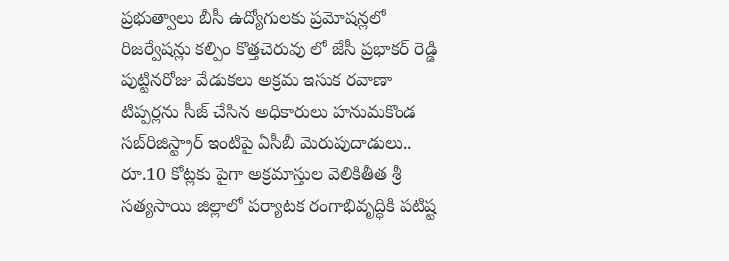ప్రభుత్వాలు బీసీ ఉద్యోగులకు ప్రమోషన్లలో రిజర్వేషన్లు కల్పిం కొత్తచెరువు లో జేసీ ప్రభాకర్ రెడ్డి పుట్టినరోజు వేడుకలు అక్రమ ఇసుక రవాణా టిప్పర్లను సీజ్ చేసిన అధికారులు హనుమకొండ సబ్‌రిజిస్ట్రార్ ఇంటిపై ఏసీబీ మెరుపుదాడులు.. రూ.10 కోట్లకు పైగా అక్రమాస్తుల వెలికితీత శ్రీ సత్యసాయి జిల్లాలో పర్యాటక రంగాభివృద్ధికి పటిష్ట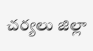చర్యలు జిల్లా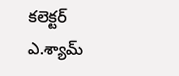కలెక్టర్ ఎ.శ్యామ్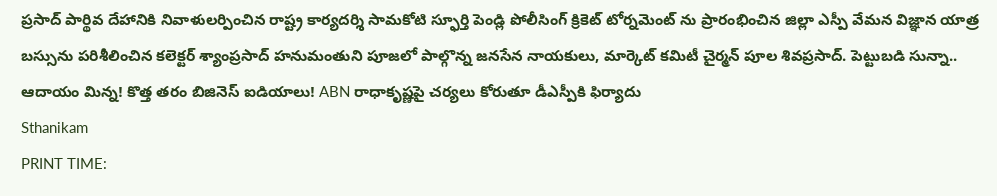ప్రసాద్ పార్థివ దేహానికి నివాళులర్పించిన రాష్ట్ర కార్యదర్శి సామకోటి స్ఫూర్తి పెండ్లి పోలీసింగ్ క్రికెట్ టోర్నమెంట్ ను ప్రారంభించిన జిల్లా ఎస్పీ వేమన విజ్ఞాన యాత్ర బస్సును పరిశీలించిన కలెక్టర్ శ్యాంప్రసాద్ హనుమంతుని పూజలో పాల్గొన్న జనసేన నాయకులు, మార్కెట్ కమిటీ చైర్మన్ పూల శివప్రసాద్. పెట్టుబడి సున్నా.. ఆదాయం మిన్న! కొత్త తరం బిజినెస్ ఐడియాలు! ABN రాధాకృష్ణపై చర్యలు కోరుతూ డీఎస్పీకి ఫిర్యాదు
Sthanikam
PRINT TIME: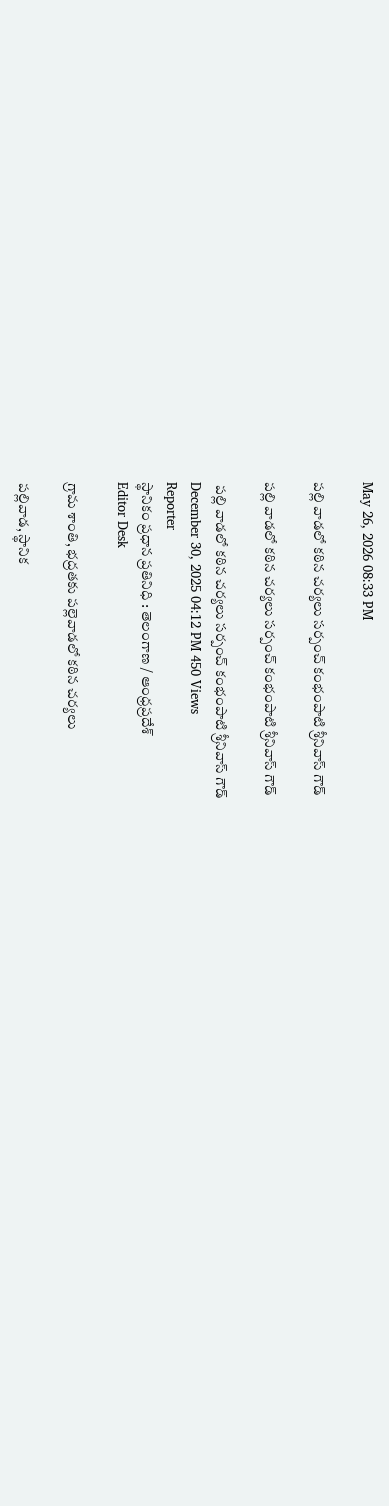May 26, 2026 08:33 PM

పల్లి వాడలో కఠిన చర్యలు సర్పంచ్ కంభంపాటి శ్రీనివాస్ గౌడ్

పల్లి వాడలో కఠిన చర్యలు సర్పంచ్ కంభంపాటి శ్రీనివాస్ గౌడ్

 పల్లి వాడలో కఠిన చర్యలు సర్పంచ్ కంభంపాటి శ్రీనివాస్ గౌడ్
December 30, 2025 04:12 PM 450 Views
Reporter
స్థానికం ప్రధాన ప్రతినిధి : తెలంగాణ / ఆంధ్రప్రదేశ్
Editor Desk

గ్రామ శాంతి, భద్రతకు పల్లెవాడలో కఠిన చర్యలు

పల్లివాడ, స్థానిక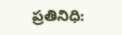ప్రతినిధి: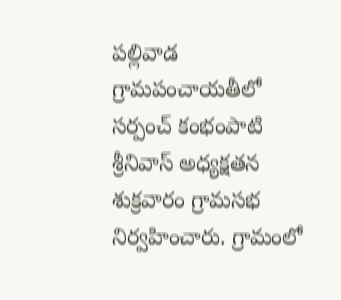పల్లివాడ గ్రామపంచాయతీలో సర్పంచ్ కంభంపాటి శ్రీనివాస్ అధ్యక్షతన శుక్రవారం గ్రామసభ నిర్వహించారు. గ్రామంలో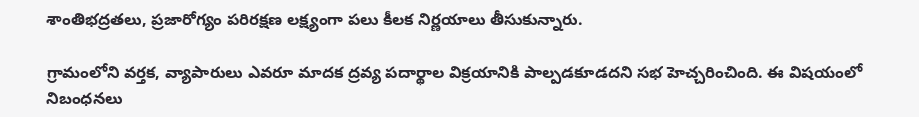శాంతిభద్రతలు, ప్రజారోగ్యం పరిరక్షణ లక్ష్యంగా పలు కీలక నిర్ణయాలు తీసుకున్నారు.

గ్రామంలోని వర్తక, వ్యాపారులు ఎవరూ మాదక ద్రవ్య పదార్థాల విక్రయానికి పాల్పడకూడదని సభ హెచ్చరించింది. ఈ విషయంలో నిబంధనలు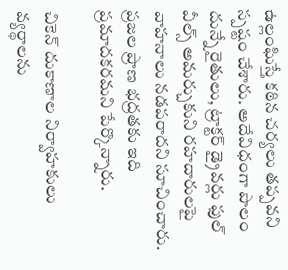ఉల్లంఘిస్తే కఠిన చర్యలు తప్పవని స్పష్టం చేశారు. అదేవిధంగా పొలం దున్నే రైతులు, ట్రాక్టర్ డ్రైవర్లు ఫుల్ వీల్స్ అమర్చుకుని రహదారులపై వాహనాలు నడపరాదని సూచించారు. ప్రజల ప్రాణ భద్రతకు ఇది ప్రమాదకరమని పేర్కొన్నారు.

చికెన్ దుకాణాల నిర్వాహకులు వ్యర్థాలను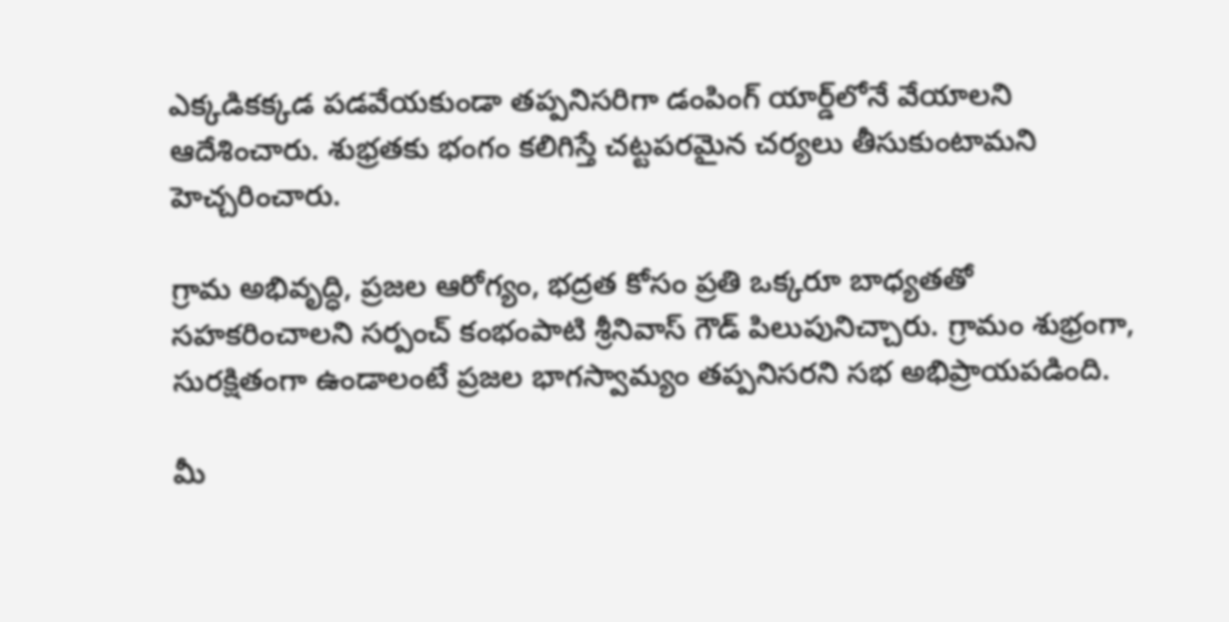ఎక్కడికక్కడ పడవేయకుండా తప్పనిసరిగా డంపింగ్ యార్డ్‌లోనే వేయాలని ఆదేశించారు. శుభ్రతకు భంగం కలిగిస్తే చట్టపరమైన చర్యలు తీసుకుంటామని హెచ్చరించారు.

గ్రామ అభివృద్ధి, ప్రజల ఆరోగ్యం, భద్రత కోసం ప్రతి ఒక్కరూ బాధ్యతతో సహకరించాలని సర్పంచ్ కంభంపాటి శ్రీనివాస్ గౌడ్ పిలుపునిచ్చారు. గ్రామం శుభ్రంగా, సురక్షితంగా ఉండాలంటే ప్రజల భాగస్వామ్యం తప్పనిసరని సభ అభిప్రాయపడింది.

మీ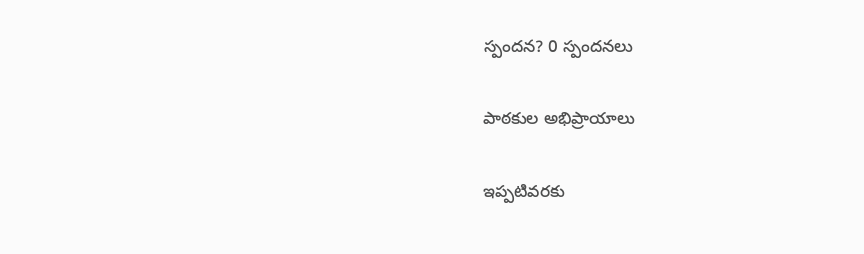స్పందన? 0 స్పందనలు

పాఠకుల అభిప్రాయాలు

ఇప్పటివరకు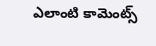ఎలాంటి కామెంట్స్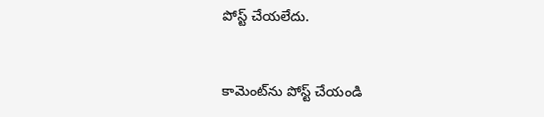పోస్ట్ చేయలేదు.


కామెంట్‌ను పోస్ట్ చేయండి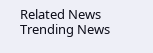Related News
Trending News